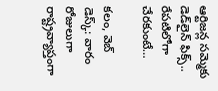ఆర్టిజన్ల సమ్మెకు డెడ్‌లైన్ ఫిక్స్.. రేపటిలోగా చేరకుంటే…

కలం, వెబ్ డెస్క్: వారం రోజులుగా రాష్ట్రవ్యాప్తంగా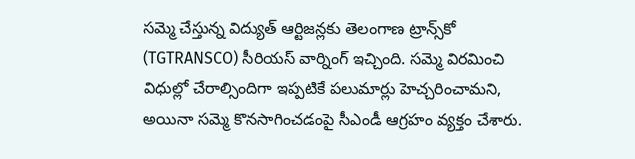సమ్మె చేస్తున్న విద్యుత్ ఆర్టిజన్లకు తెలంగాణ ట్రాన్స్‌కో (TGTRANSCO) సీరియస్ వార్నింగ్ ఇచ్చింది. సమ్మె విరమించి విధుల్లో చేరాల్సిందిగా ఇప్పటికే పలుమార్లు హెచ్చరించామని, అయినా సమ్మె కొనసాగించడంపై సీఎండీ ఆగ్రహం వ్యక్తం చేశారు.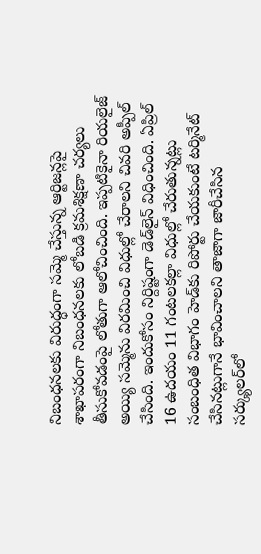నిబంధనలకు విరుద్ధంగా సమ్మె చేస్తున్న ఆర్టిజన్లపై శాఖాపరంగా నిబంధనలకు లోబడి క్రమశిక్షణా చర్యలు తీసుకోవడంపై లోతుగా ఆలోచించింది. ఇప్పటికైనా రియలైజ్ అయ్యి సమ్మెను విరమించి విధుల్లో చేరాలని చివరి అప్పీల్ చేసింది. ఇందుకోసం నిర్దిష్టంగా డెడ్‌లైన్ విధించింది. ఏప్రిల్ 16 ఉదయం 11 గంటలకల్లా విధుల్లో చేరుతున్నట్లు సంబంధిత విభాగం హెడ్‌కు రిపోర్టు చేయకుంటే టర్మినేట్ చేసినట్లుగానే భావించాలని తాజాగా జారీచేసిన సర్క్యులర్‌లో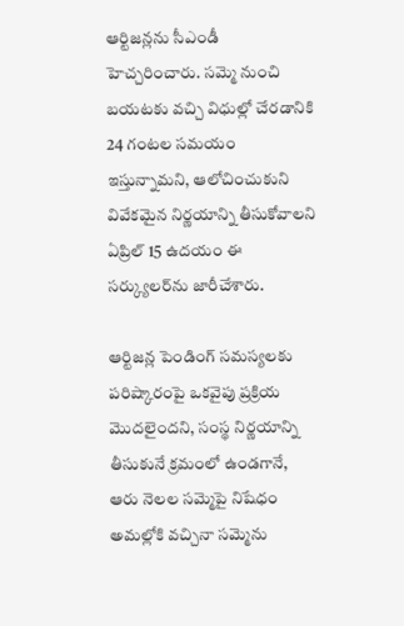ఆర్టిజన్లను సీఎండీ హెచ్చరించారు. సమ్మె నుంచి బయటకు వచ్చి విధుల్లో చేరడానికి 24 గంటల సమయం ఇస్తున్నామని, ఆలోచించుకుని వివేకమైన నిర్ణయాన్ని తీసుకోవాలని ఏప్రిల్ 15 ఉదయం ఈ సర్క్యులర్‌ను జారీచేశారు.

ఆర్టిజన్ల పెండింగ్ సమస్యలకు పరిష్కారంపై ఒకవైపు ప్రక్రియ మొదలైందని, సంస్థ నిర్ణయాన్ని తీసుకునే క్రమంలో ఉండగానే, ఆరు నెలల సమ్మెపై నిషేధం అమల్లోకి వచ్చినా సమ్మెను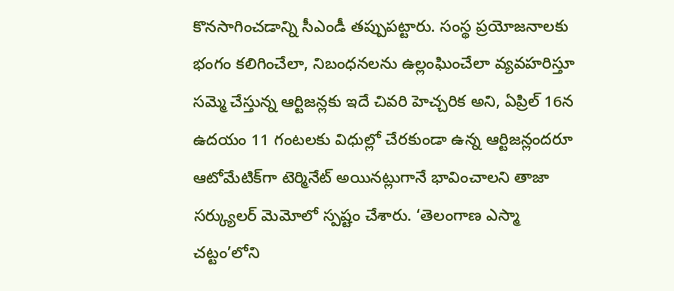కొనసాగించడాన్ని సీఎండీ తప్పుపట్టారు. సంస్థ ప్రయోజనాలకు భంగం కలిగించేలా, నిబంధనలను ఉల్లంఘించేలా వ్యవహరిస్తూ సమ్మె చేస్తున్న ఆర్టిజన్లకు ఇదే చివరి హెచ్చరిక అని, ఏప్రిల్ 16న ఉదయం 11 గంటలకు విధుల్లో చేరకుండా ఉన్న ఆర్టిజన్లందరూ ఆటోమేటిక్‌గా టెర్మినేట్ అయినట్లుగానే భావించాలని తాజా సర్క్యులర్ మెమోలో స్పష్టం చేశారు. ‘తెలంగాణ ఎస్మా చట్టం’లోని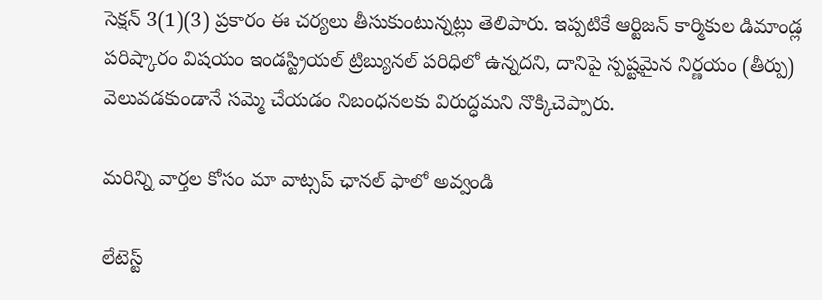సెక్షన్ 3(1)(3) ప్రకారం ఈ చర్యలు తీసుకుంటున్నట్లు తెలిపారు. ఇప్పటికే ఆర్టిజన్ కార్మికుల డిమాండ్ల పరిష్కారం విషయం ఇండస్ట్రియల్ ట్రిబ్యునల్ పరిధిలో ఉన్నదని, దానిపై స్పష్టమైన నిర్ణయం (తీర్పు) వెలువడకుండానే సమ్మె చేయడం నిబంధనలకు విరుద్ధమని నొక్కిచెప్పారు.

మ‌రిన్ని వార్త‌ల కోసం మా వాట్స‌ప్ ఛాన‌ల్ ఫాలో అవ్వండి

లేటెస్ట్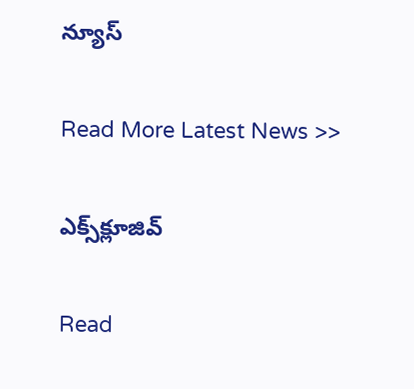న్యూస్‌

Read More Latest News >>

ఎక్స్‌క్లూజివ్‌

Read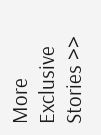More Exclusive Stories >>